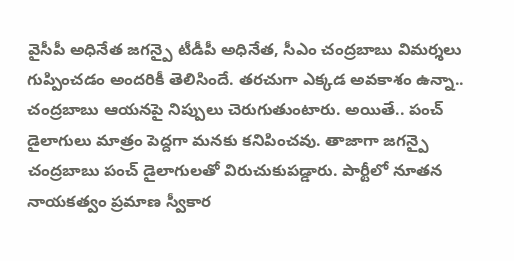వైసీపీ అధినేత జగన్పై టీడీపీ అధినేత, సీఎం చంద్రబాబు విమర్శలు గుప్పించడం అందరికీ తెలిసిందే. తరచుగా ఎక్కడ అవకాశం ఉన్నా.. చంద్రబాబు ఆయనపై నిప్పులు చెరుగుతుంటారు. అయితే.. పంచ్ డైలాగులు మాత్రం పెద్దగా మనకు కనిపించవు. తాజాగా జగన్పై చంద్రబాబు పంచ్ డైలాగులతో విరుచుకుపడ్డారు. పార్టీలో నూతన నాయకత్వం ప్రమాణ స్వీకార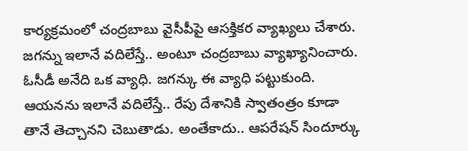కార్యక్రమంలో చంద్రబాబు వైసీపీపై ఆసక్తికర వ్యాఖ్యలు చేశారు.
జగన్ను ఇలానే వదిలేస్తే.. అంటూ చంద్రబాబు వ్యాఖ్యానించారు. ఓసీడీ అనేది ఒక వ్యాధి. జగన్కు ఈ వ్యాధి పట్టుకుంది. ఆయనను ఇలానే వదిలేస్తే.. రేపు దేశానికి స్వాతంత్రం కూడా తానే తెచ్చానని చెబుతాడు. అంతేకాదు.. ఆపరేషన్ సిందూర్కు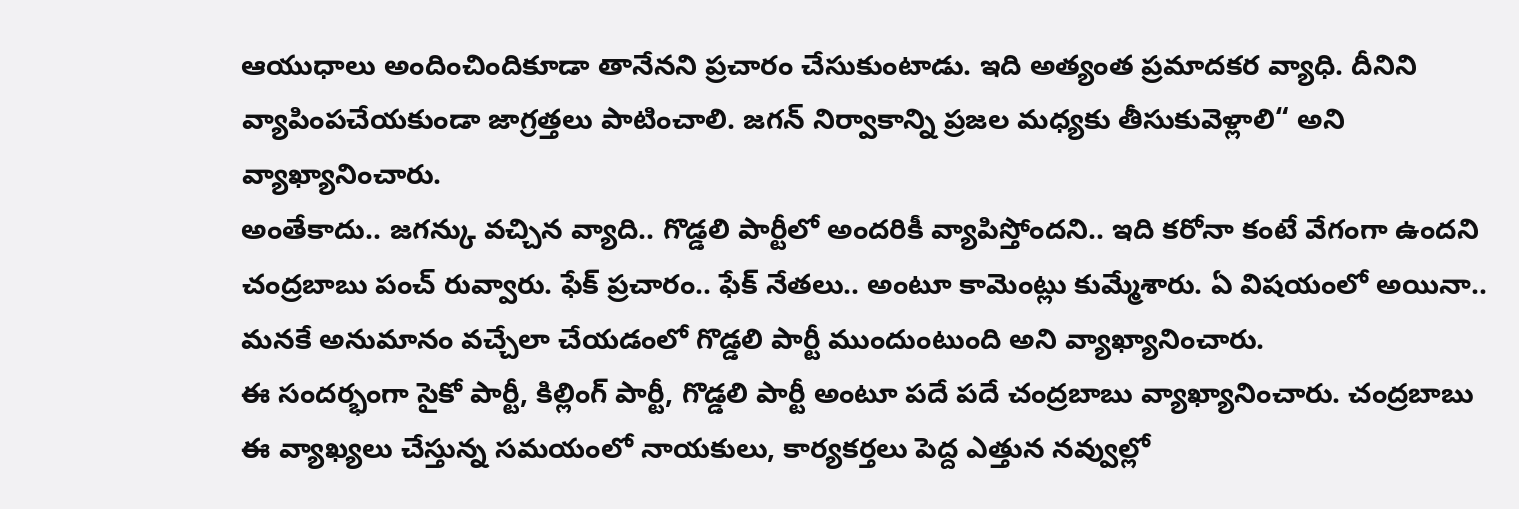ఆయుధాలు అందించిందికూడా తానేనని ప్రచారం చేసుకుంటాడు. ఇది అత్యంత ప్రమాదకర వ్యాధి. దీనిని వ్యాపింపచేయకుండా జాగ్రత్తలు పాటించాలి. జగన్ నిర్వాకాన్ని ప్రజల మధ్యకు తీసుకువెళ్లాలి“ అని వ్యాఖ్యానించారు.
అంతేకాదు.. జగన్కు వచ్చిన వ్యాది.. గొడ్డలి పార్టీలో అందరికీ వ్యాపిస్తోందని.. ఇది కరోనా కంటే వేగంగా ఉందని చంద్రబాబు పంచ్ రువ్వారు. ఫేక్ ప్రచారం.. ఫేక్ నేతలు.. అంటూ కామెంట్లు కుమ్మేశారు. ఏ విషయంలో అయినా.. మనకే అనుమానం వచ్చేలా చేయడంలో గొడ్డలి పార్టీ ముందుంటుంది అని వ్యాఖ్యానించారు.
ఈ సందర్భంగా సైకో పార్టీ, కిల్లింగ్ పార్టీ, గొడ్డలి పార్టీ అంటూ పదే పదే చంద్రబాబు వ్యాఖ్యానించారు. చంద్రబాబు ఈ వ్యాఖ్యలు చేస్తున్న సమయంలో నాయకులు, కార్యకర్తలు పెద్ద ఎత్తున నవ్వుల్లో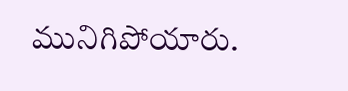మునిగిపోయారు.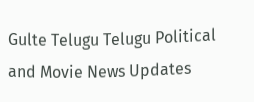Gulte Telugu Telugu Political and Movie News Updates